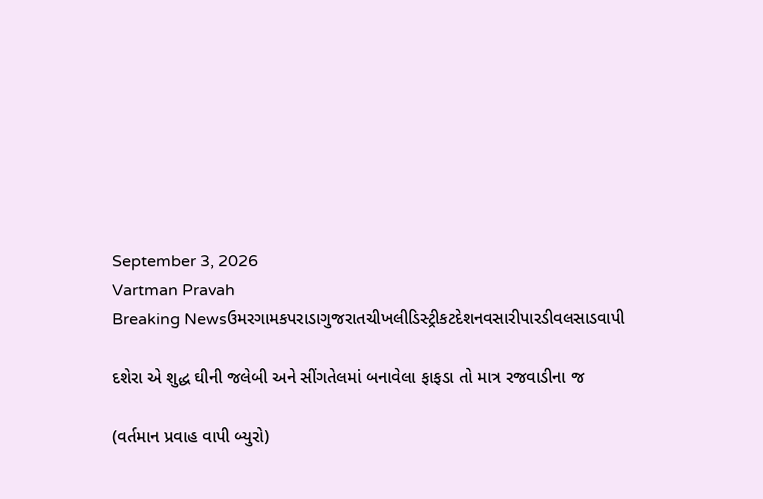September 3, 2026
Vartman Pravah
Breaking Newsઉમરગામકપરાડાગુજરાતચીખલીડિસ્ટ્રીકટદેશનવસારીપારડીવલસાડવાપી

દશેરા એ શુદ્ધ ઘીની જલેબી અને સીંગતેલમાં બનાવેલા ફાફડા તો માત્ર રજવાડીના જ

(વર્તમાન પ્રવાહ વાપી બ્‍યુરો)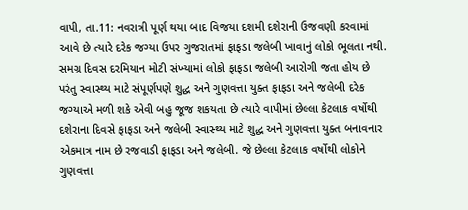વાપી, તા.11: નવરાત્રી પૂર્ણ થયા બાદ વિજયા દશમી દશેરાની ઉજવણી કરવામાં આવે છે ત્‍યારે દરેક જગ્‍યા ઉપર ગુજરાતમાં ફાફડા જલેબી ખાવાનું લોકો ભૂલતા નથી. સમગ્ર દિવસ દરમિયાન મોટી સંખ્‍યામાં લોકો ફાફડા જલેબી આરોગી જતા હોય છે પરંતુ સ્‍વાસ્‍થ્‍ય માટે સંપૂર્ણપણે શુદ્ધ અને ગુણવત્તા યુક્‍ત ફાફડા અને જલેબી દરેક જગ્‍યાએ મળી શકે એવી બહુ જૂજ શકયતા છે ત્‍યારે વાપીમાં છેલ્લા કેટલાક વર્ષોથી દશેરાના દિવસે ફાફડા અને જલેબી સ્‍વાસ્‍થ્‍ય માટે શુદ્ધ અને ગુણવત્તા યુક્‍ત બનાવનાર એકમાત્ર નામ છે રજવાડી ફાફડા અને જલેબી. જે છેલ્લા કેટલાક વર્ષોથી લોકોને ગુણવત્તા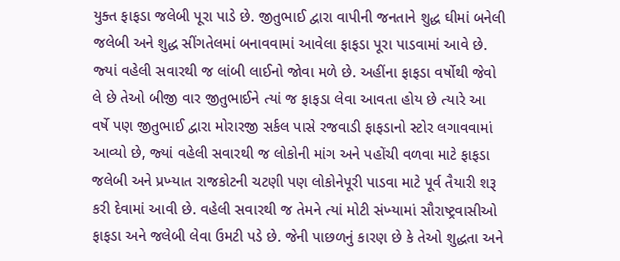યુક્‍ત ફાફડા જલેબી પૂરા પાડે છે. જીતુભાઈ દ્વારા વાપીની જનતાને શુદ્ધ ઘીમાં બનેલી જલેબી અને શુદ્ધ સીંગતેલમાં બનાવવામાં આવેલા ફાફડા પૂરા પાડવામાં આવે છે. જ્‍યાં વહેલી સવારથી જ લાંબી લાઈનો જોવા મળે છે. અહીંના ફાફડા વર્ષોથી જેવો લે છે તેઓ બીજી વાર જીતુભાઈને ત્‍યાં જ ફાફડા લેવા આવતા હોય છે ત્‍યારે આ વર્ષે પણ જીતુભાઈ દ્વારા મોરારજી સર્કલ પાસે રજવાડી ફાફડાનો સ્‍ટોર લગાવવામાં આવ્‍યો છે, જ્‍યાં વહેલી સવારથી જ લોકોની માંગ અને પહોંચી વળવા માટે ફાફડા જલેબી અને પ્રખ્‍યાત રાજકોટની ચટણી પણ લોકોનેપૂરી પાડવા માટે પૂર્વ તૈયારી શરૂ કરી દેવામાં આવી છે. વહેલી સવારથી જ તેમને ત્‍યાં મોટી સંખ્‍યામાં સૌરાષ્‍ટ્રવાસીઓ ફાફડા અને જલેબી લેવા ઉમટી પડે છે. જેની પાછળનું કારણ છે કે તેઓ શુદ્ધતા અને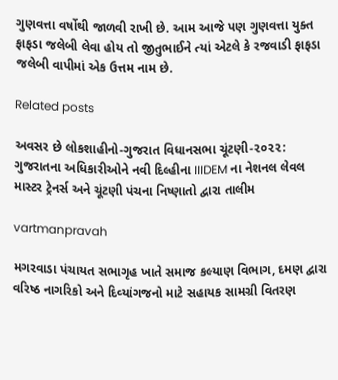ગુણવત્તા વર્ષોથી જાળવી રાખી છે. આમ આજે પણ ગુણવત્તા યુક્‍ત ફાફડા જલેબી લેવા હોય તો જીતુભાઈને ત્‍યાં એટલે કે રજવાડી ફાફડા જલેબી વાપીમાં એક ઉત્તમ નામ છે.

Related posts

અવસર છે લોકશાહીનો-ગુજરાત વિધાનસભા ચૂંટણી-૨૦૨૨: ગુજરાતના અધિકારીઓને નવી દિલ્હીના IIIDEM ના નેશનલ લેવલ માસ્ટર ટ્રેનર્સ અને ચૂંટણી પંચના નિષ્ણાતો દ્વારા તાલીમ

vartmanpravah

મગરવાડા પંચાયત સભાગૃહ ખાતે સમાજ કલ્‍યાણ વિભાગ, દમણ દ્વારા વરિષ્ઠ નાગરિકો અને દિવ્‍યાંગજનો માટે સહાયક સામગ્રી વિતરણ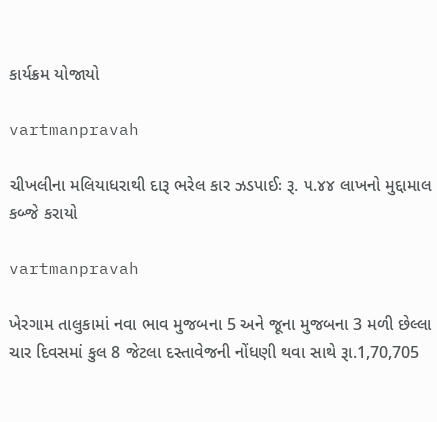કાર્યક્રમ યોજાયો

vartmanpravah

ચીખલીના મલિયાધરાથી દારૂ ભરેલ કાર ઝડપાઈઃ રૂ. ૫.૪૪ લાખનો મુદ્દામાલ કબ્જે કરાયો

vartmanpravah

ખેરગામ તાલુકામાં નવા ભાવ મુજબના 5 અને જૂના મુજબના 3 મળી છેલ્લા ચાર દિવસમાં કુલ 8 જેટલા દસ્‍તાવેજની નોંધણી થવા સાથે રૂા.1,70,705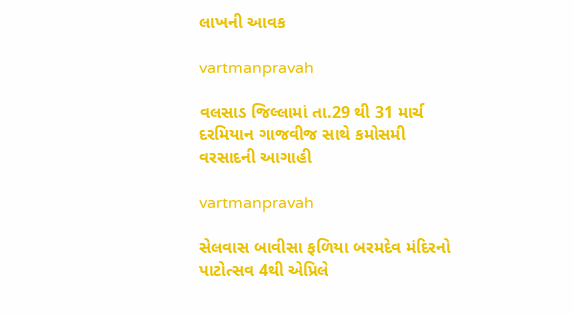લાખની આવક

vartmanpravah

વલસાડ જિલ્લામાં તા.29 થી 31 માર્ચ દરમિયાન ગાજવીજ સાથે કમોસમી વરસાદની આગાહી

vartmanpravah

સેલવાસ બાવીસા ફળિયા બરમદેવ મંદિરનો પાટોત્‍સવ 4થી એપ્રિલે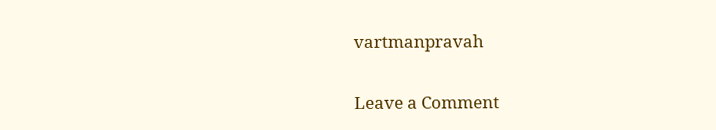vartmanpravah

Leave a Comment